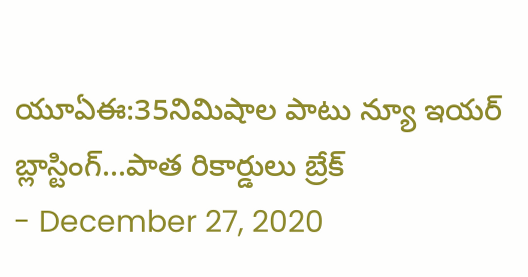యూఏఈ:35నిమిషాల పాటు న్యూ ఇయర్ బ్లాస్టింగ్...పాత రికార్డులు బ్రేక్
- December 27, 2020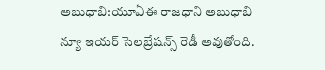అబుధాబి:యూఏఈ రాజధాని అబుధాబి న్యూ ఇయర్ సెలబ్రేషన్స్ రెడీ అవుతోంది.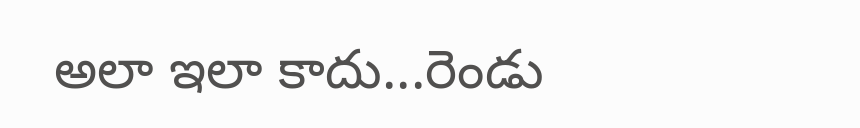అలా ఇలా కాదు...రెండు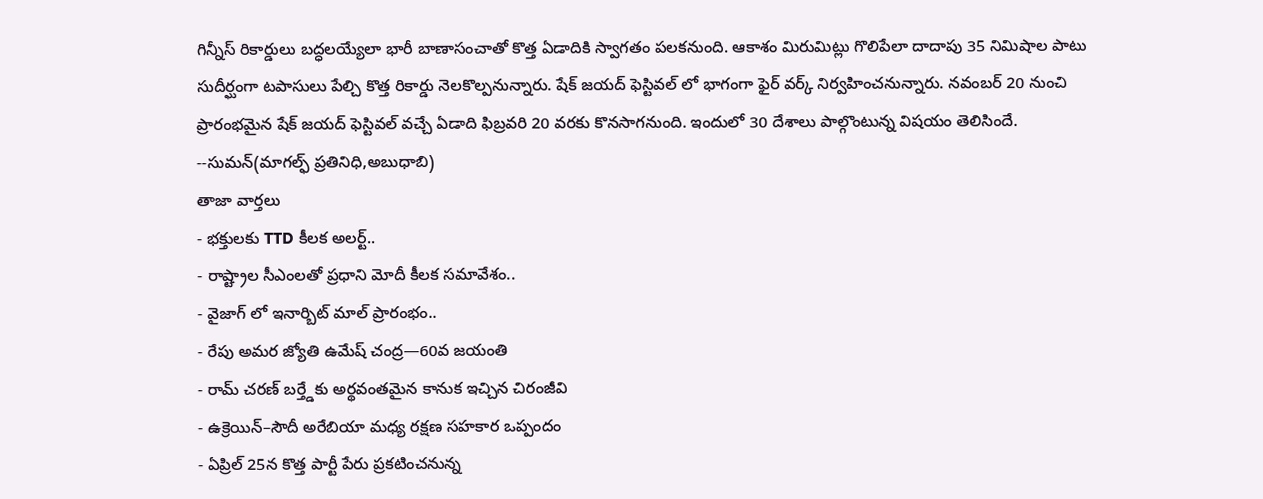గిన్నీస్ రికార్డులు బద్ధలయ్యేలా భారీ బాణాసంచాతో కొత్త ఏడాదికి స్వాగతం పలకనుంది. ఆకాశం మిరుమిట్లు గొలిపేలా దాదాపు 35 నిమిషాల పాటు సుదీర్ఘంగా టపాసులు పేల్చి కొత్త రికార్డు నెలకొల్పనున్నారు. షేక్ జయద్ ఫెస్టివల్ లో భాగంగా ఫైర్ వర్క్ నిర్వహించనున్నారు. నవంబర్ 20 నుంచి ప్రారంభమైన షేక్ జయద్ ఫెస్టివల్ వచ్చే ఏడాది ఫిబ్రవరి 20 వరకు కొనసాగనుంది. ఇందులో 30 దేశాలు పాల్గొంటున్న విషయం తెలిసిందే.
--సుమన్(మాగల్ఫ్ ప్రతినిధి,అబుధాబి)
తాజా వార్తలు
- భక్తులకు TTD కీలక అలర్ట్..
- రాష్ట్రాల సీఎంలతో ప్రధాని మోదీ కీలక సమావేశం..
- వైజాగ్ లో ఇనార్బిట్ మాల్ ప్రారంభం..
- రేపు అమర జ్యోతి ఉమేష్ చంద్ర—60వ జయంతి
- రామ్ చరణ్ బర్త్డేకు అర్థవంతమైన కానుక ఇచ్చిన చిరంజీవి
- ఉక్రెయిన్–సౌదీ అరేబియా మధ్య రక్షణ సహకార ఒప్పందం
- ఏప్రిల్ 25న కొత్త పార్టీ పేరు ప్రకటించనున్న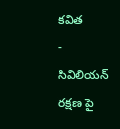కవిత
- సివిలియన్ రక్షణ పై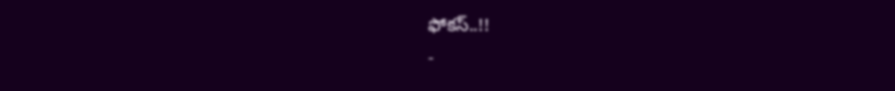ఫోకస్..!!
-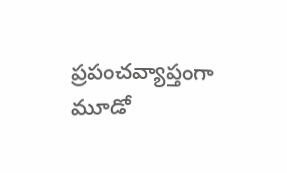ప్రపంచవ్యాప్తంగా మూడో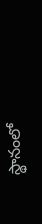స్థానంలో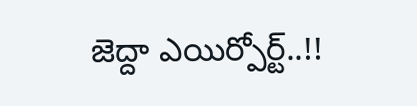జెద్దా ఎయిర్పోర్ట్..!!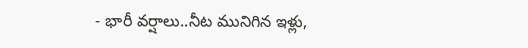- భారీ వర్షాలు..నీట మునిగిన ఇళ్లు,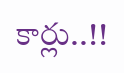కార్లు..!!